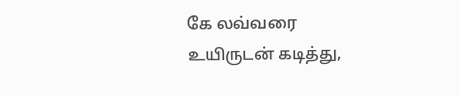கே லவ்வரை உயிருடன் கடித்து,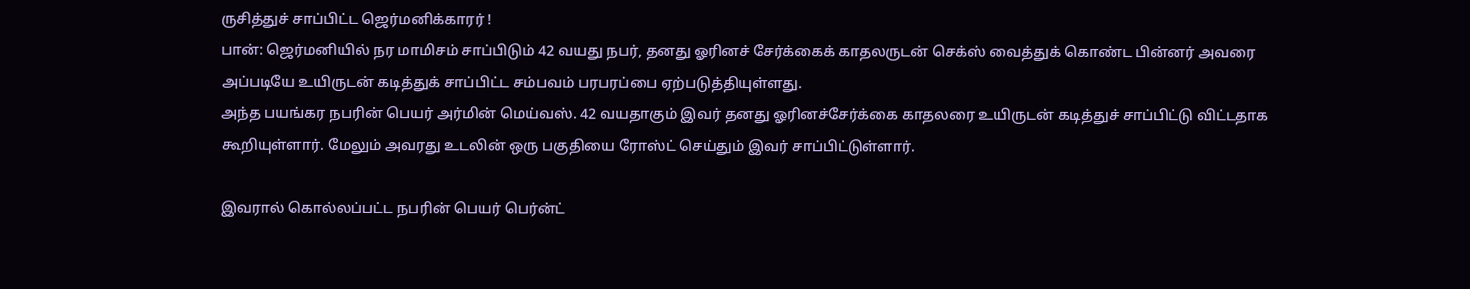ருசித்துச் சாப்பிட்ட ஜெர்மனிக்காரர் !
பான்: ஜெர்மனியில் நர மாமிசம் சாப்பிடும் 42 வயது நபர், தனது ஓரினச் சேர்க்கைக் காதலருடன் செக்ஸ் வைத்துக் கொண்ட பின்னர் அவரை அப்படியே உயிருடன் கடித்துக் சாப்பிட்ட சம்பவம் பரபரப்பை ஏற்படுத்தியுள்ளது.
அந்த பயங்கர நபரின் பெயர் அர்மின் மெய்வஸ். 42 வயதாகும் இவர் தனது ஓரினச்சேர்க்கை காதலரை உயிருடன் கடித்துச் சாப்பிட்டு விட்டதாக கூறியுள்ளார். மேலும் அவரது உடலின் ஒரு பகுதியை ரோஸ்ட் செய்தும் இவர் சாப்பிட்டுள்ளார்.

இவரால் கொல்லப்பட்ட நபரின் பெயர் பெர்ன்ட்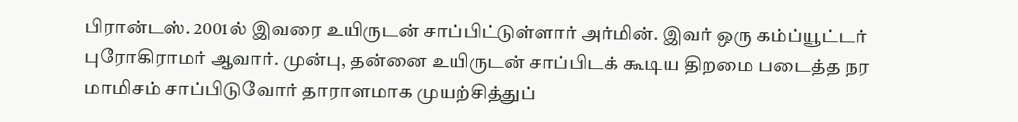பிரான்டஸ். 2001ல் இவரை உயிருடன் சாப்பிட்டுள்ளார் அர்மின். இவர் ஒரு கம்ப்யூட்டர் புரோகிராமர் ஆவார். முன்பு, தன்னை உயிருடன் சாப்பிடக் கூடிய திறமை படைத்த நர மாமிசம் சாப்பிடுவோர் தாராளமாக முயற்சித்துப்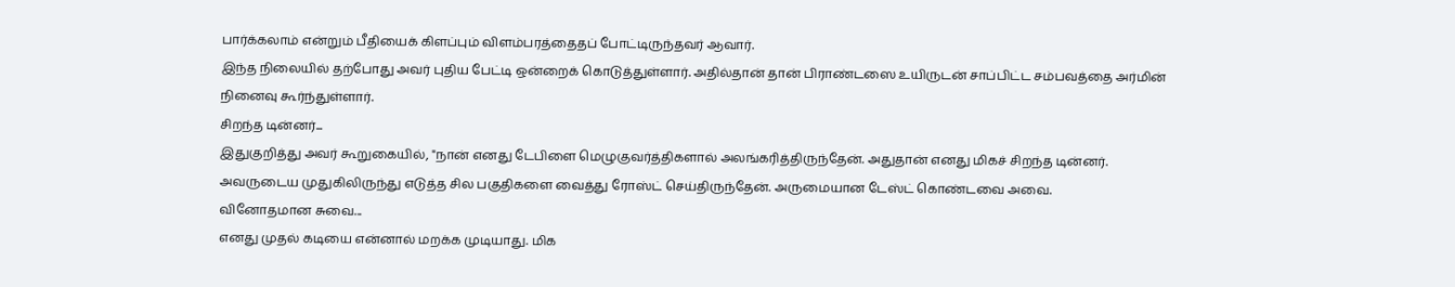பார்க்கலாம் என்றும் பீதியைக் கிளப்பும் விளம்பரத்தைதப் போட்டிருந்தவர் ஆவார்.
இந்த நிலையில் தற்போது அவர் புதிய பேட்டி ஒன்றைக் கொடுத்துள்ளார். அதில்தான் தான் பிராண்டஸை உயிருடன் சாப்பிட்ட சம்பவத்தை அர்மின் நினைவு கூர்ந்துள்ளார்.
சிறந்த டின்னர்...
இதுகுறித்து அவர் கூறுகையில், "நான் எனது டேபிளை மெழுகுவர்த்திகளால் அலங்கரித்திருந்தேன். அதுதான் எனது மிகச் சிறந்த டின்னர். அவருடைய முதுகிலிருந்து எடுத்த சில பகுதிகளை வைத்து ரோஸ்ட் செய்திருந்தேன். அருமையான டேஸ்ட் கொண்டவை அவை.
வினோதமான சுவை...
எனது முதல் கடியை என்னால் மறக்க முடியாது. மிக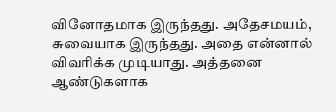வினோதமாக இருந்தது. அதேசமயம், சுவையாக இருந்தது. அதை என்னால் விவரிக்க முடியாது. அத்தனை ஆண்டுகளாக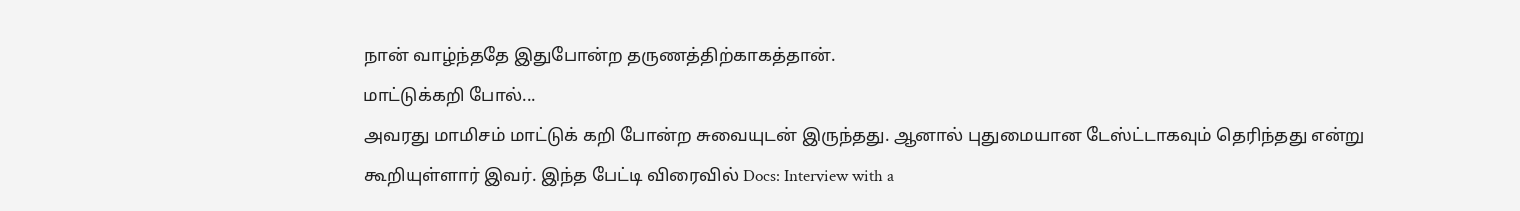நான் வாழ்ந்ததே இதுபோன்ற தருணத்திற்காகத்தான்.
மாட்டுக்கறி போல்...
அவரது மாமிசம் மாட்டுக் கறி போன்ற சுவையுடன் இருந்தது. ஆனால் புதுமையான டேஸ்ட்டாகவும் தெரிந்தது என்று கூறியுள்ளார் இவர். இந்த பேட்டி விரைவில் Docs: Interview with a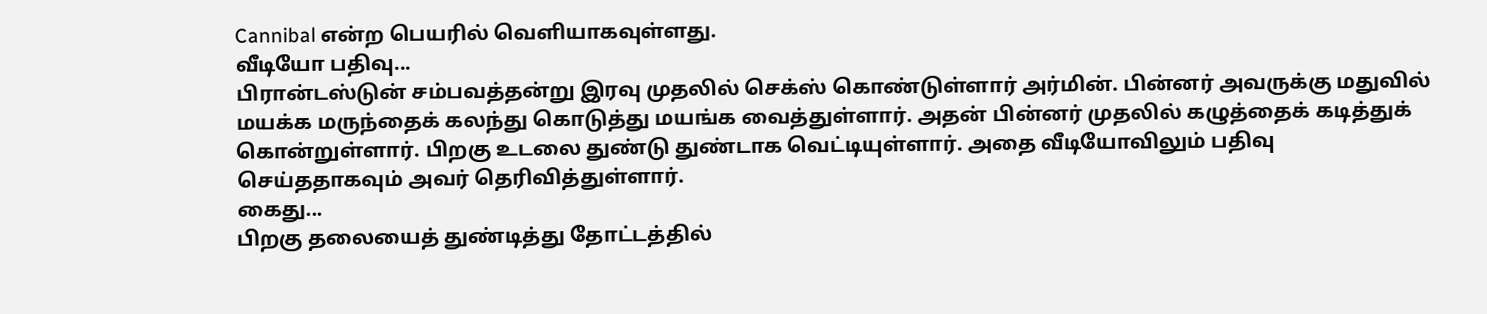Cannibal என்ற பெயரில் வெளியாகவுள்ளது.
வீடியோ பதிவு...
பிரான்டஸ்டுன் சம்பவத்தன்று இரவு முதலில் செக்ஸ் கொண்டுள்ளார் அர்மின். பின்னர் அவருக்கு மதுவில் மயக்க மருந்தைக் கலந்து கொடுத்து மயங்க வைத்துள்ளார். அதன் பின்னர் முதலில் கழுத்தைக் கடித்துக் கொன்றுள்ளார். பிறகு உடலை துண்டு துண்டாக வெட்டியுள்ளார். அதை வீடியோவிலும் பதிவு செய்ததாகவும் அவர் தெரிவித்துள்ளார்.
கைது...
பிறகு தலையைத் துண்டித்து தோட்டத்தில்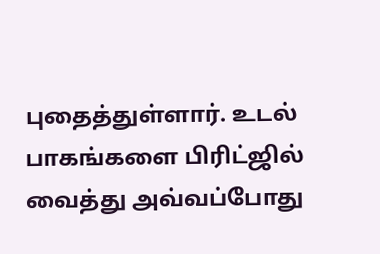புதைத்துள்ளார். உடல் பாகங்களை பிரிட்ஜில் வைத்து அவ்வப்போது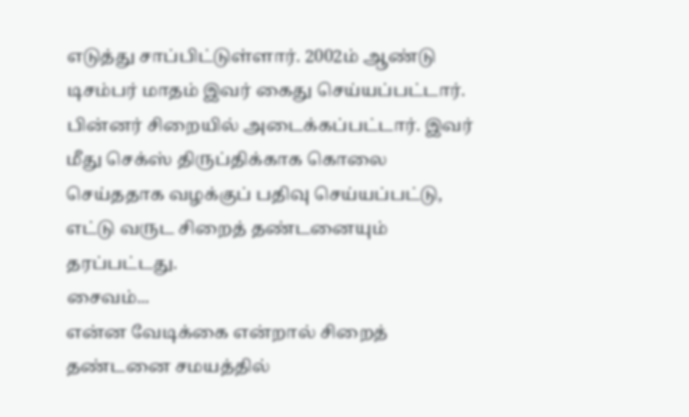எடுத்து சாப்பிட்டுள்ளார். 2002ம் ஆண்டு டிசம்பர் மாதம் இவர் கைது செய்யப்பட்டார். பின்னர் சிறையில் அடைக்கப்பட்டார். இவர் மீது செக்ஸ் திருப்திக்காக கொலை செய்ததாக வழக்குப் பதிவு செய்யப்பட்டு, எட்டு வருட சிறைத் தண்டனையும் தரப்பட்டது.
சைவம்...
என்ன வேடிக்கை என்றால் சிறைத் தண்டனை சமயத்தில்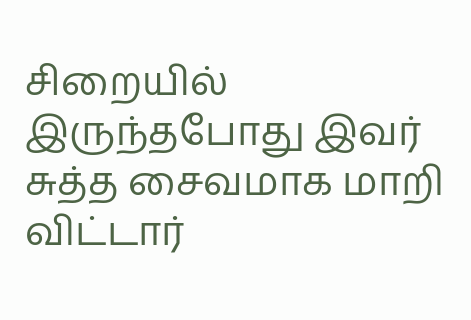சிறையில் இருந்தபோது இவர் சுத்த சைவமாக மாறி விட்டார்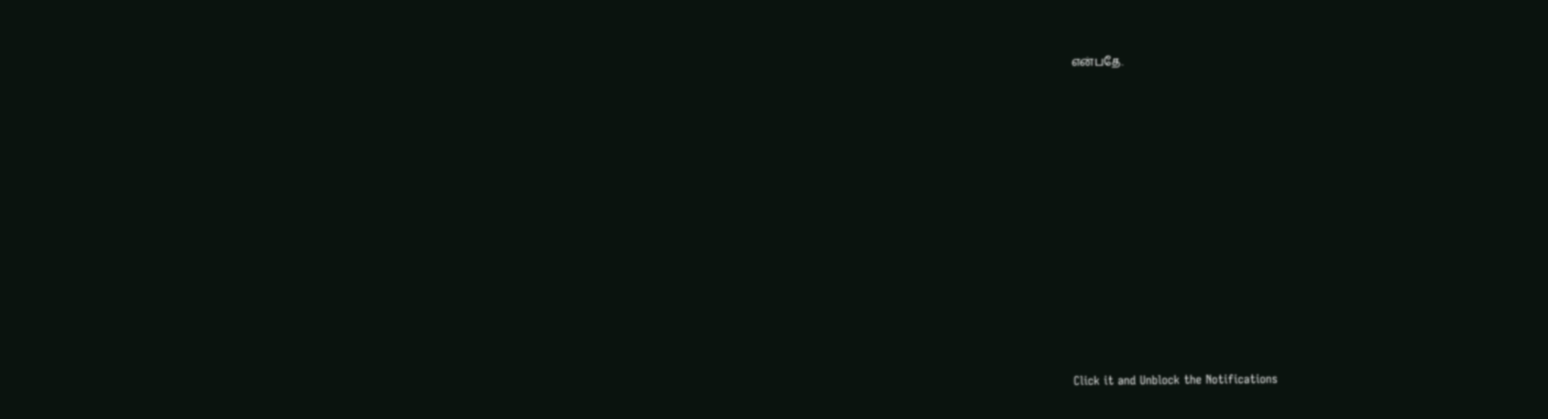என்பதே.












Click it and Unblock the Notifications